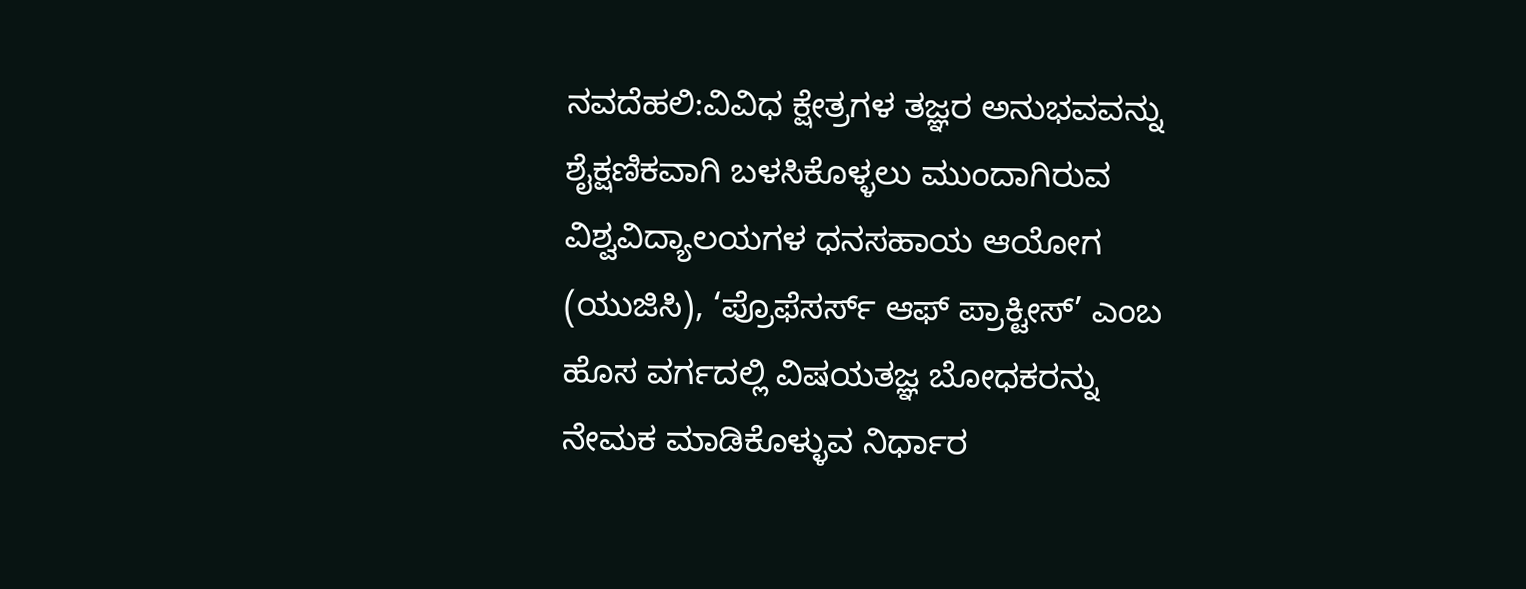ನವದೆಹಲಿ:ವಿವಿಧ ಕ್ಷೇತ್ರಗಳ ತಜ್ಞರ ಅನುಭವವನ್ನು ಶೈಕ್ಷಣಿಕವಾಗಿ ಬಳಸಿಕೊಳ್ಳಲು ಮುಂದಾಗಿರುವ ವಿಶ್ವವಿದ್ಯಾಲಯಗಳ ಧನಸಹಾಯ ಆಯೋಗ (ಯುಜಿಸಿ), ‘ಪ್ರೊಫೆಸರ್ಸ್ ಆಫ್ ಪ್ರಾಕ್ಟೀಸ್’ ಎಂಬ ಹೊಸ ವರ್ಗದಲ್ಲಿ ವಿಷಯತಜ್ಞ ಬೋಧಕರನ್ನು ನೇಮಕ ಮಾಡಿಕೊಳ್ಳುವ ನಿರ್ಧಾರ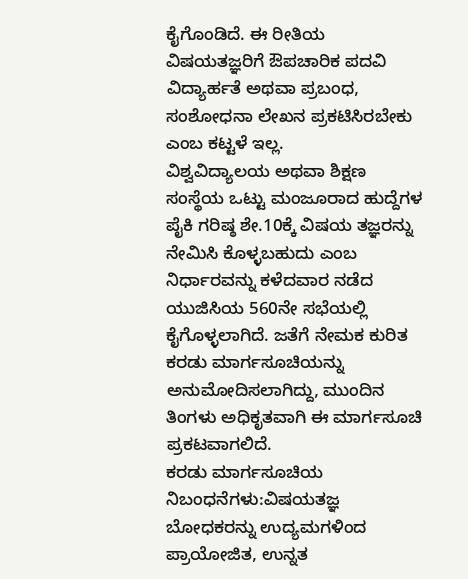ಕೈಗೊಂಡಿದೆ. ಈ ರೀತಿಯ ವಿಷಯತಜ್ಞರಿಗೆ ಔಪಚಾರಿಕ ಪದವಿ ವಿದ್ಯಾರ್ಹತೆ ಅಥವಾ ಪ್ರಬಂಧ, ಸಂಶೋಧನಾ ಲೇಖನ ಪ್ರಕಟಿಸಿರಬೇಕು ಎಂಬ ಕಟ್ಟಳೆ ಇಲ್ಲ.
ವಿಶ್ವವಿದ್ಯಾಲಯ ಅಥವಾ ಶಿಕ್ಷಣ ಸಂಸ್ಥೆಯ ಒಟ್ಟು ಮಂಜೂರಾದ ಹುದ್ದೆಗಳ ಪೈಕಿ ಗರಿಷ್ಠ ಶೇ.10ಕ್ಕೆ ವಿಷಯ ತಜ್ಞರನ್ನು ನೇಮಿಸಿ ಕೊಳ್ಳಬಹುದು ಎಂಬ ನಿರ್ಧಾರವನ್ನು ಕಳೆದವಾರ ನಡೆದ ಯುಜಿಸಿಯ 560ನೇ ಸಭೆಯಲ್ಲಿ ಕೈಗೊಳ್ಳಲಾಗಿದೆ. ಜತೆಗೆ ನೇಮಕ ಕುರಿತ ಕರಡು ಮಾರ್ಗಸೂಚಿಯನ್ನು ಅನುಮೋದಿಸಲಾಗಿದ್ದು, ಮುಂದಿನ ತಿಂಗಳು ಅಧಿಕೃತವಾಗಿ ಈ ಮಾರ್ಗಸೂಚಿ ಪ್ರಕಟವಾಗಲಿದೆ.
ಕರಡು ಮಾರ್ಗಸೂಚಿಯ ನಿಬಂಧನೆಗಳು:ವಿಷಯತಜ್ಞ ಬೋಧಕರನ್ನು ಉದ್ಯಮಗಳಿಂದ ಪ್ರಾಯೋಜಿತ, ಉನ್ನತ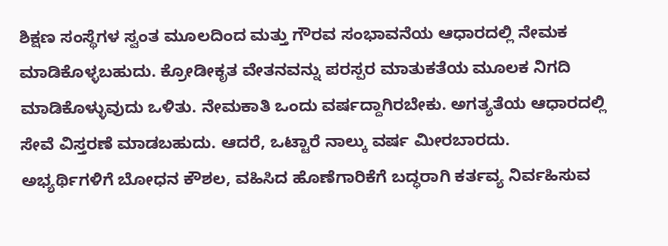ಶಿಕ್ಷಣ ಸಂಸ್ಥೆಗಳ ಸ್ವಂತ ಮೂಲದಿಂದ ಮತ್ತು ಗೌರವ ಸಂಭಾವನೆಯ ಆಧಾರದಲ್ಲಿ ನೇಮಕ ಮಾಡಿಕೊಳ್ಳಬಹುದು. ಕ್ರೋಡೀಕೃತ ವೇತನವನ್ನು ಪರಸ್ಪರ ಮಾತುಕತೆಯ ಮೂಲಕ ನಿಗದಿ ಮಾಡಿಕೊಳ್ಳುವುದು ಒಳಿತು. ನೇಮಕಾತಿ ಒಂದು ವರ್ಷದ್ದಾಗಿರಬೇಕು. ಅಗತ್ಯತೆಯ ಆಧಾರದಲ್ಲಿ ಸೇವೆ ವಿಸ್ತರಣೆ ಮಾಡಬಹುದು. ಆದರೆ, ಒಟ್ಟಾರೆ ನಾಲ್ಕು ವರ್ಷ ಮೀರಬಾರದು.
ಅಭ್ಯರ್ಥಿಗಳಿಗೆ ಬೋಧನ ಕೌಶಲ, ವಹಿಸಿದ ಹೊಣೆಗಾರಿಕೆಗೆ ಬದ್ಧರಾಗಿ ಕರ್ತವ್ಯ ನಿರ್ವಹಿಸುವ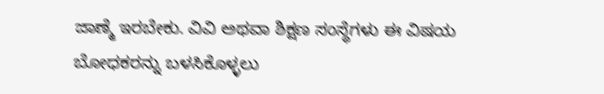ಜಾಣ್ಮೆ ಇರಬೇಕು. ವಿವಿ ಅಥವಾ ಶಿಕ್ಷಣ ಸಂಸ್ಥೆಗಳು ಈ ವಿಷಯ ಬೋಧಕರನ್ನು ಬಳಸಿಕೊಳ್ಳಲು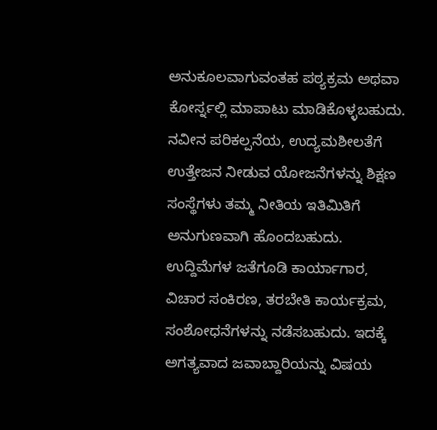ಅನುಕೂಲವಾಗುವಂತಹ ಪಠ್ಯಕ್ರಮ ಅಥವಾ ಕೋರ್ಸ್ನಲ್ಲಿ ಮಾಪಾಟು ಮಾಡಿಕೊಳ್ಳಬಹುದು.
ನವೀನ ಪರಿಕಲ್ಪನೆಯ, ಉದ್ಯಮಶೀಲತೆಗೆ ಉತ್ತೇಜನ ನೀಡುವ ಯೋಜನೆಗಳನ್ನು ಶಿಕ್ಷಣ ಸಂಸ್ಥೆಗಳು ತಮ್ಮ ನೀತಿಯ ಇತಿಮಿತಿಗೆ ಅನುಗುಣವಾಗಿ ಹೊಂದಬಹುದು. ಉದ್ದಿಮೆಗಳ ಜತೆಗೂಡಿ ಕಾರ್ಯಾಗಾರ, ವಿಚಾರ ಸಂಕಿರಣ, ತರಬೇತಿ ಕಾರ್ಯಕ್ರಮ, ಸಂಶೋಧನೆಗಳನ್ನು ನಡೆಸಬಹುದು. ಇದಕ್ಕೆ ಅಗತ್ಯವಾದ ಜವಾಬ್ದಾರಿಯನ್ನು ವಿಷಯ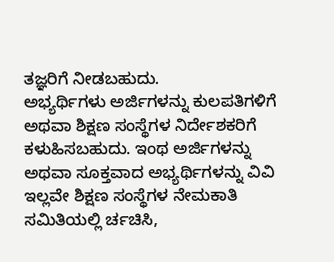ತಜ್ಞರಿಗೆ ನೀಡಬಹುದು.
ಅಭ್ಯರ್ಥಿಗಳು ಅರ್ಜಿಗಳನ್ನು ಕುಲಪತಿಗಳಿಗೆ ಅಥವಾ ಶಿಕ್ಷಣ ಸಂಸ್ಥೆಗಳ ನಿರ್ದೇಶಕರಿಗೆ ಕಳುಹಿಸಬಹುದು. ಇಂಥ ಅರ್ಜಿಗಳನ್ನು ಅಥವಾ ಸೂಕ್ತವಾದ ಅಭ್ಯರ್ಥಿಗಳನ್ನು ವಿವಿ ಇಲ್ಲವೇ ಶಿಕ್ಷಣ ಸಂಸ್ಥೆಗಳ ನೇಮಕಾತಿ ಸಮಿತಿಯಲ್ಲಿ ರ್ಚಚಿಸಿ,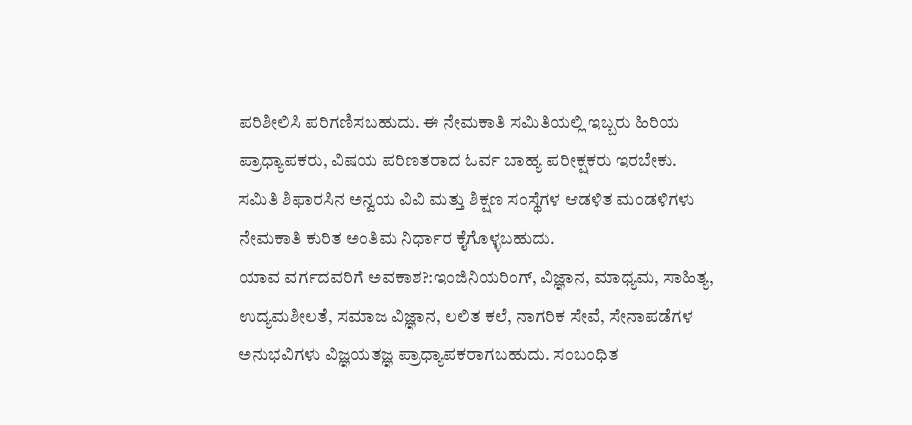ಪರಿಶೀಲಿಸಿ ಪರಿಗಣಿಸಬಹುದು. ಈ ನೇಮಕಾತಿ ಸಮಿತಿಯಲ್ಲಿ ಇಬ್ಬರು ಹಿರಿಯ ಪ್ರಾಧ್ಯಾಪಕರು, ವಿಷಯ ಪರಿಣತರಾದ ಓರ್ವ ಬಾಹ್ಯ ಪರೀಕ್ಷಕರು ಇರಬೇಕು. ಸಮಿತಿ ಶಿಫಾರಸಿನ ಅನ್ವಯ ವಿವಿ ಮತ್ತು ಶಿಕ್ಷಣ ಸಂಸ್ಥೆಗಳ ಆಡಳಿತ ಮಂಡಳಿಗಳು ನೇಮಕಾತಿ ಕುರಿತ ಅಂತಿಮ ನಿರ್ಧಾರ ಕೈಗೊಳ್ಳಬಹುದು.
ಯಾವ ವರ್ಗದವರಿಗೆ ಅವಕಾಶ?:ಇಂಜಿನಿಯರಿಂಗ್, ವಿಜ್ಞಾನ, ಮಾಧ್ಯಮ, ಸಾಹಿತ್ಯ, ಉದ್ಯಮಶೀಲತೆ, ಸಮಾಜ ವಿಜ್ಞಾನ, ಲಲಿತ ಕಲೆ, ನಾಗರಿಕ ಸೇವೆ, ಸೇನಾಪಡೆಗಳ ಅನುಭವಿಗಳು ವಿಜ್ಞಯತಜ್ಞ ಪ್ರಾಧ್ಯಾಪಕರಾಗಬಹುದು. ಸಂಬಂಧಿತ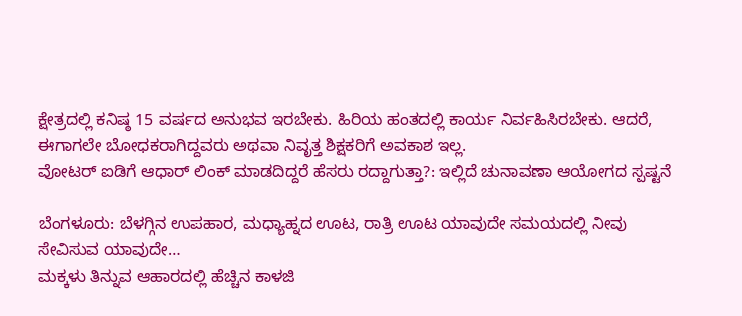ಕ್ಷೇತ್ರದಲ್ಲಿ ಕನಿಷ್ಠ 15 ವರ್ಷದ ಅನುಭವ ಇರಬೇಕು. ಹಿರಿಯ ಹಂತದಲ್ಲಿ ಕಾರ್ಯ ನಿರ್ವಹಿಸಿರಬೇಕು. ಆದರೆ, ಈಗಾಗಲೇ ಬೋಧಕರಾಗಿದ್ದವರು ಅಥವಾ ನಿವೃತ್ತ ಶಿಕ್ಷಕರಿಗೆ ಅವಕಾಶ ಇಲ್ಲ.
ವೋಟರ್ ಐಡಿಗೆ ಆಧಾರ್ ಲಿಂಕ್ ಮಾಡದಿದ್ದರೆ ಹೆಸರು ರದ್ದಾಗುತ್ತಾ?: ಇಲ್ಲಿದೆ ಚುನಾವಣಾ ಆಯೋಗದ ಸ್ಪಷ್ಟನೆ

ಬೆಂಗಳೂರು: ಬೆಳಗ್ಗಿನ ಉಪಹಾರ, ಮಧ್ಯಾಹ್ನದ ಊಟ, ರಾತ್ರಿ ಊಟ ಯಾವುದೇ ಸಮಯದಲ್ಲಿ ನೀವು ಸೇವಿಸುವ ಯಾವುದೇ…
ಮಕ್ಕಳು ತಿನ್ನುವ ಆಹಾರದಲ್ಲಿ ಹೆಚ್ಚಿನ ಕಾಳಜಿ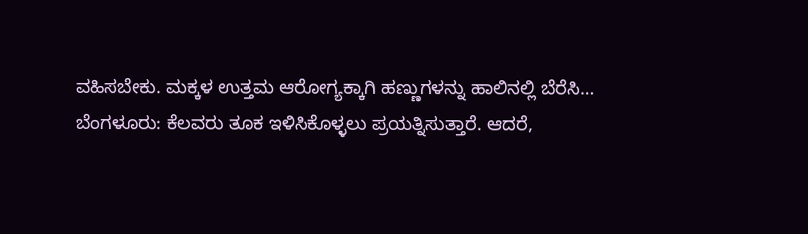ವಹಿಸಬೇಕು. ಮಕ್ಕಳ ಉತ್ತಮ ಆರೋಗ್ಯಕ್ಕಾಗಿ ಹಣ್ಣುಗಳನ್ನು ಹಾಲಿನಲ್ಲಿ ಬೆರೆಸಿ…
ಬೆಂಗಳೂರು: ಕೆಲವರು ತೂಕ ಇಳಿಸಿಕೊಳ್ಳಲು ಪ್ರಯತ್ನಿಸುತ್ತಾರೆ. ಆದರೆ,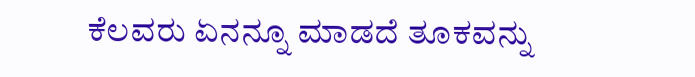ಕೆಲವರು ಏನನ್ನೂ ಮಾಡದೆ ತೂಕವನ್ನು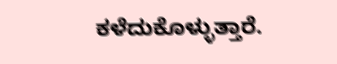ಕಳೆದುಕೊಳ್ಳುತ್ತಾರೆ.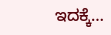ಇದಕ್ಕೆ…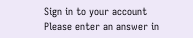Sign in to your account
Please enter an answer in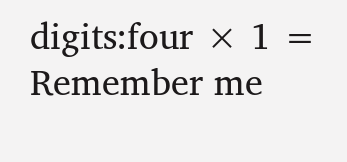digits:four × 1 =
Remember me